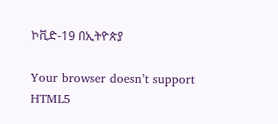ኮቪድ-19 በኢትዮጵያ

Your browser doesn’t support HTML5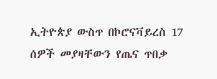ኢትዮጵያ ውስጥ በኮሮናቫይረስ 17 ሰዎች መያዛቸውን የጤና ጥበቃ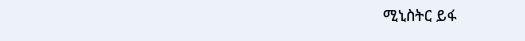ሚኒስትር ይፋ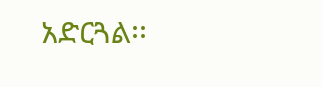አድርጓል፡፡